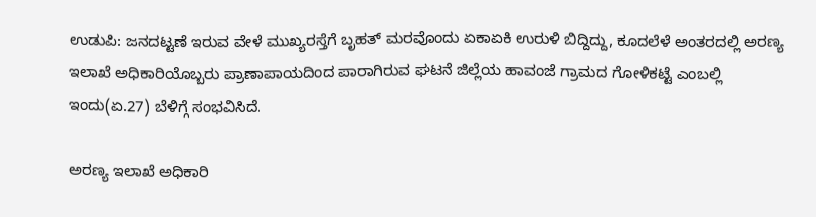ಉಡುಪಿ: ಜನದಟ್ಟಣೆ ಇರುವ ವೇಳೆ ಮುಖ್ಯರಸ್ತೆಗೆ ಬೃಹತ್ ಮರವೊಂದು ಏಕಾಏಕಿ ಉರುಳಿ ಬಿದ್ದಿದ್ದು, ಕೂದಲೆಳೆ ಅಂತರದಲ್ಲಿ ಅರಣ್ಯ ಇಲಾಖೆ ಅಧಿಕಾರಿಯೊಬ್ಬರು ಪ್ರಾಣಾಪಾಯದಿಂದ ಪಾರಾಗಿರುವ ಘಟನೆ ಜಿಲ್ಲೆಯ ಹಾವಂಜೆ ಗ್ರಾಮದ ಗೋಳಿಕಟ್ಟೆ ಎಂಬಲ್ಲಿ ಇಂದು(ಏ.27) ಬೆಳಿಗ್ಗೆ ಸಂಭವಿಸಿದೆ.

ಅರಣ್ಯ ಇಲಾಖೆ ಅಧಿಕಾರಿ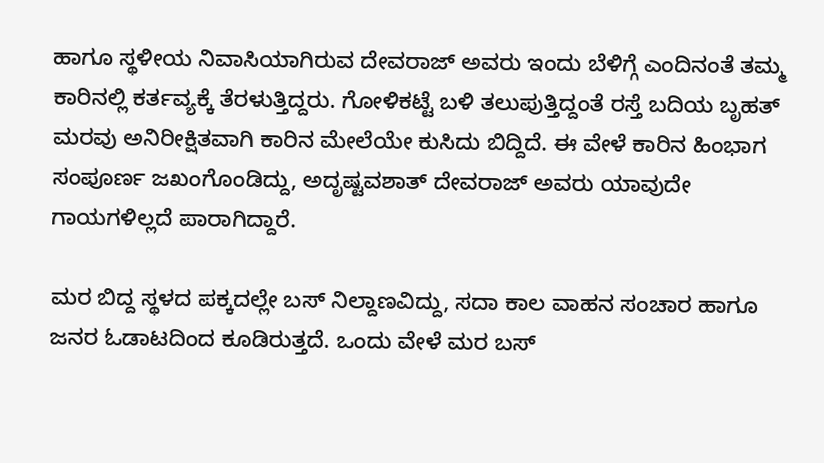ಹಾಗೂ ಸ್ಥಳೀಯ ನಿವಾಸಿಯಾಗಿರುವ ದೇವರಾಜ್ ಅವರು ಇಂದು ಬೆಳಿಗ್ಗೆ ಎಂದಿನಂತೆ ತಮ್ಮ ಕಾರಿನಲ್ಲಿ ಕರ್ತವ್ಯಕ್ಕೆ ತೆರಳುತ್ತಿದ್ದರು. ಗೋಳಿಕಟ್ಟೆ ಬಳಿ ತಲುಪುತ್ತಿದ್ದಂತೆ ರಸ್ತೆ ಬದಿಯ ಬೃಹತ್ ಮರವು ಅನಿರೀಕ್ಷಿತವಾಗಿ ಕಾರಿನ ಮೇಲೆಯೇ ಕುಸಿದು ಬಿದ್ದಿದೆ. ಈ ವೇಳೆ ಕಾರಿನ ಹಿಂಭಾಗ ಸಂಪೂರ್ಣ ಜಖಂಗೊಂಡಿದ್ದು, ಅದೃಷ್ಟವಶಾತ್ ದೇವರಾಜ್ ಅವರು ಯಾವುದೇ ಗಾಯಗಳಿಲ್ಲದೆ ಪಾರಾಗಿದ್ದಾರೆ.

ಮರ ಬಿದ್ದ ಸ್ಥಳದ ಪಕ್ಕದಲ್ಲೇ ಬಸ್ ನಿಲ್ದಾಣವಿದ್ದು, ಸದಾ ಕಾಲ ವಾಹನ ಸಂಚಾರ ಹಾಗೂ ಜನರ ಓಡಾಟದಿಂದ ಕೂಡಿರುತ್ತದೆ. ಒಂದು ವೇಳೆ ಮರ ಬಸ್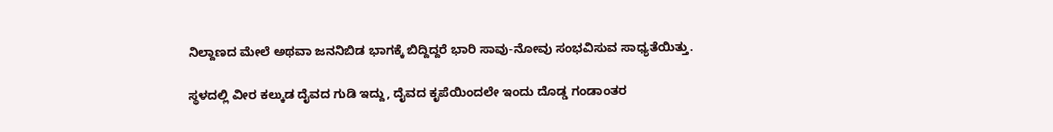ನಿಲ್ದಾಣದ ಮೇಲೆ ಅಥವಾ ಜನನಿಬಿಡ ಭಾಗಕ್ಕೆ ಬಿದ್ದಿದ್ದರೆ ಭಾರಿ ಸಾವು-ನೋವು ಸಂಭವಿಸುವ ಸಾಧ್ಯತೆಯಿತ್ತು.

ಸ್ಥಳದಲ್ಲಿ ವೀರ ಕಲ್ಕುಡ ದೈವದ ಗುಡಿ ಇದ್ದು, ದೈವದ ಕೃಪೆಯಿಂದಲೇ ಇಂದು ದೊಡ್ಡ ಗಂಡಾಂತರ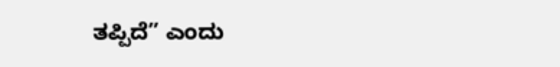ತಪ್ಪಿದೆ” ಎಂದು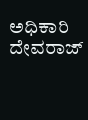ಅಧಿಕಾರಿ ದೇವರಾಜ್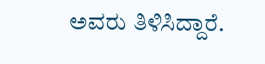ಅವರು ತಿಳಿಸಿದ್ದಾರೆ.